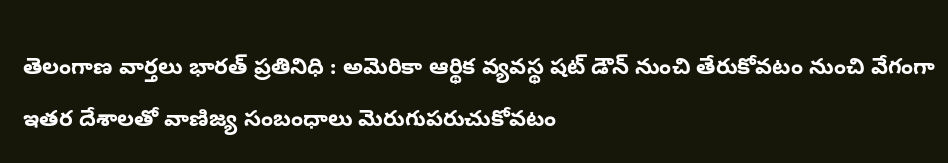తెలంగాణ వార్తలు భారత్ ప్రతినిధి : అమెరికా ఆర్థిక వ్యవస్థ షట్ డౌన్ నుంచి తేరుకోవటం నుంచి వేగంగా ఇతర దేశాలతో వాణిజ్య సంబంధాలు మెరుగుపరుచుకోవటం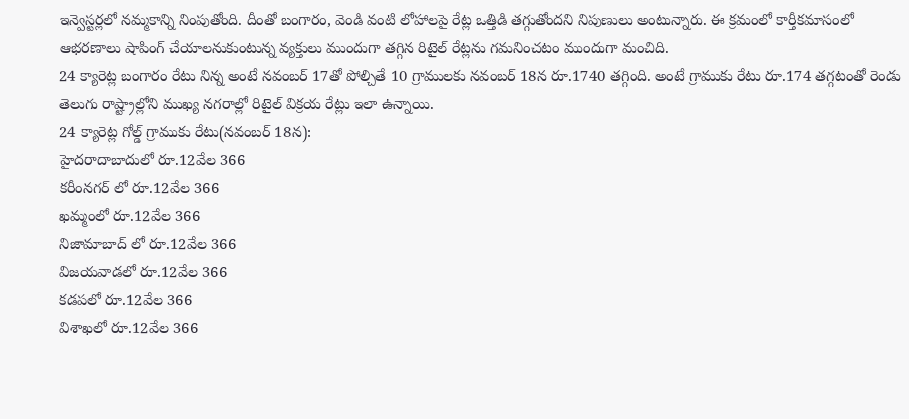ఇన్వెస్టర్లలో నమ్మకాన్ని నింపుతోంది. దీంతో బంగారం, వెండి వంటి లోహాలపై రేట్ల ఒత్తిడి తగ్గుతోందని నిపుణులు అంటున్నారు. ఈ క్రమంలో కార్తీకమాసంలో ఆభరణాలు షాపింగ్ చేయాలనుకుంటున్న వ్యక్తులు ముందుగా తగ్గిన రిటైల్ రేట్లను గమనించటం ముందుగా మంచిది.
24 క్యారెట్ల బంగారం రేటు నిన్న అంటే నవంబర్ 17తో పోల్చితే 10 గ్రాములకు నవంబర్ 18న రూ.1740 తగ్గింది. అంటే గ్రాముకు రేటు రూ.174 తగ్గటంతో రెండు తెలుగు రాష్ట్రాల్లోని ముఖ్య నగరాల్లో రిటైల్ విక్రయ రేట్లు ఇలా ఉన్నాయి.
24 క్యారెట్ల గోల్డ్ గ్రాముకు రేటు(నవంబర్ 18న):
హైదరాదాబాదులో రూ.12వేల 366
కరీంనగర్ లో రూ.12వేల 366
ఖమ్మంలో రూ.12వేల 366
నిజామాబాద్ లో రూ.12వేల 366
విజయవాడలో రూ.12వేల 366
కడపలో రూ.12వేల 366
విశాఖలో రూ.12వేల 366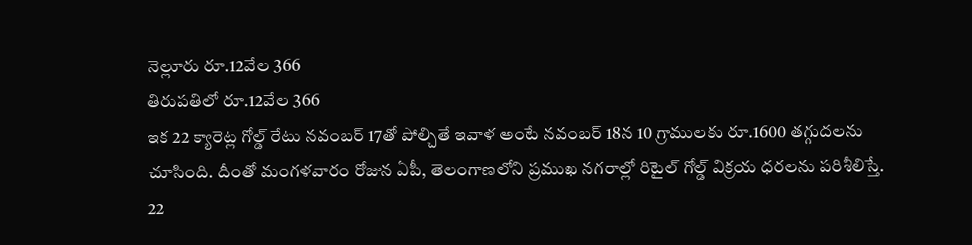నెల్లూరు రూ.12వేల 366
తిరుపతిలో రూ.12వేల 366
ఇక 22 క్యారెట్ల గోల్డ్ రేటు నవంబర్ 17తో పోల్చితే ఇవాళ అంటే నవంబర్ 18న 10 గ్రాములకు రూ.1600 తగ్గుదలను చూసింది. దీంతో మంగళవారం రోజున ఏపీ, తెలంగాణలోని ప్రముఖ నగరాల్లో రిటైల్ గోల్డ్ విక్రయ ధరలను పరిశీలిస్తే.
22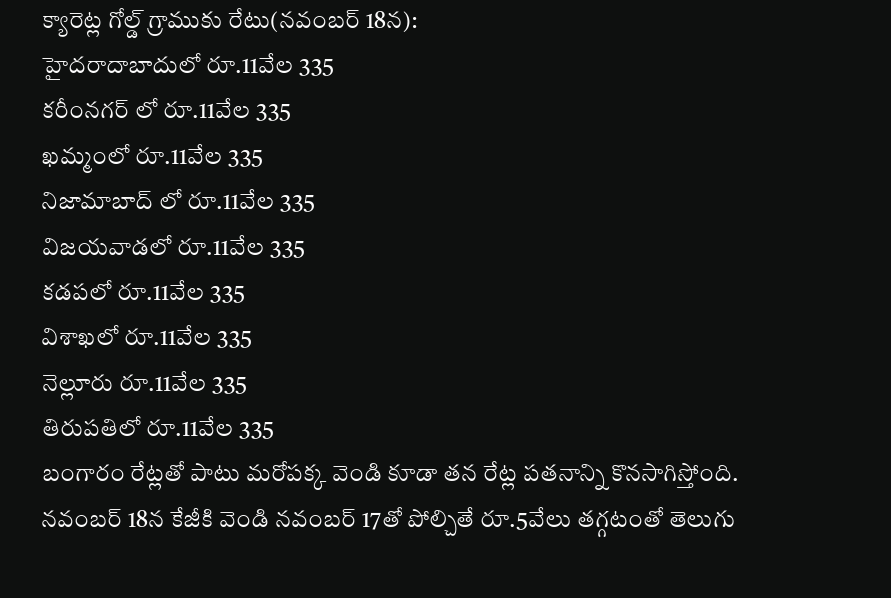క్యారెట్ల గోల్డ్ గ్రాముకు రేటు(నవంబర్ 18న):
హైదరాదాబాదులో రూ.11వేల 335
కరీంనగర్ లో రూ.11వేల 335
ఖమ్మంలో రూ.11వేల 335
నిజామాబాద్ లో రూ.11వేల 335
విజయవాడలో రూ.11వేల 335
కడపలో రూ.11వేల 335
విశాఖలో రూ.11వేల 335
నెల్లూరు రూ.11వేల 335
తిరుపతిలో రూ.11వేల 335
బంగారం రేట్లతో పాటు మరోపక్క వెండి కూడా తన రేట్ల పతనాన్ని కొనసాగిస్తోంది. నవంబర్ 18న కేజీకి వెండి నవంబర్ 17తో పోల్చితే రూ.5వేలు తగ్గటంతో తెలుగు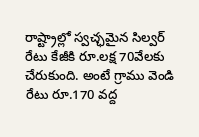రాష్ట్రాల్లో స్వచ్ఛమైన సిల్వర్ రేటు కేజీకి రూ.లక్ష 70వేలకు చేరుకుంది. అంటే గ్రాము వెండి రేటు రూ.170 వద్ద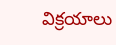విక్రయాలు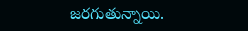జరగుతున్నాయి.